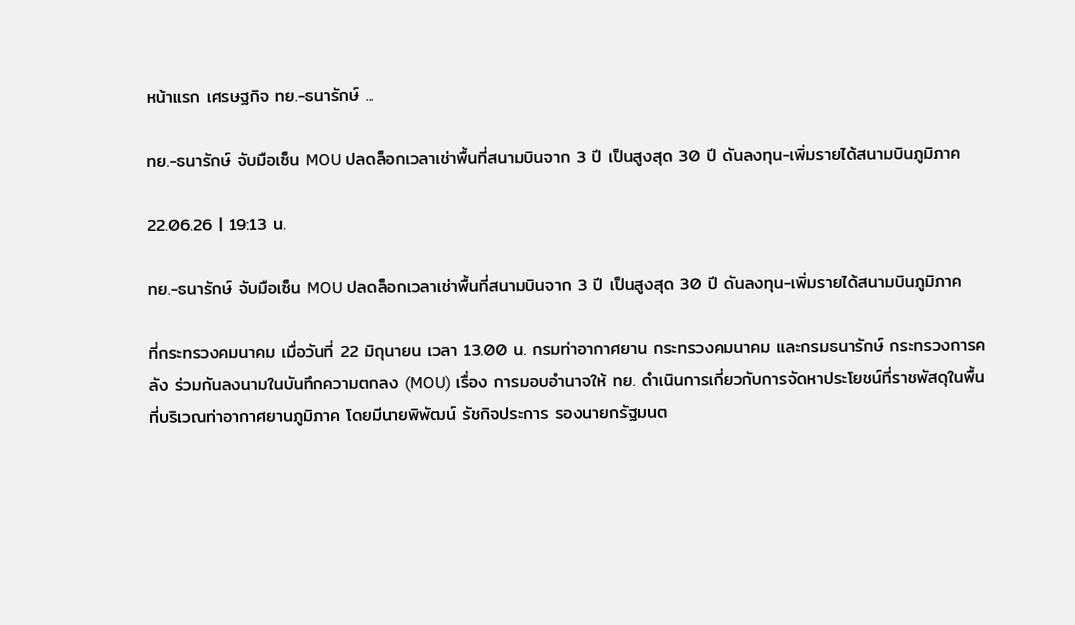หน้าแรก เศรษฐกิจ ทย.-ธนารักษ์ ...

ทย.-ธนารักษ์ จับมือเซ็น MOU ปลดล็อกเวลาเช่าพื้นที่สนามบินจาก 3 ปี เป็นสูงสุด 30 ปี ดันลงทุน-เพิ่มรายได้สนามบินภูมิภาค

22.06.26 | 19:13 น.

ทย.-ธนารักษ์ จับมือเซ็น MOU ปลดล็อกเวลาเช่าพื้นที่สนามบินจาก 3 ปี เป็นสูงสุด 30 ปี ดันลงทุน-เพิ่มรายได้สนามบินภูมิภาค

ที่กระทรวงคมนาคม เมื่อวันที่ 22 มิถุนายน เวลา 13.00 น. กรมท่าอากาศยาน กระทรวงคมนาคม และกรมธนารักษ์ กระทรวงการคลัง ร่วมกันลงนามในบันทึกความตกลง (MOU) เรื่อง การมอบอำนาจให้ ทย. ดำเนินการเกี่ยวกับการจัดหาประโยชน์ที่ราชพัสดุในพื้นที่บริเวณท่าอากาศยานภูมิภาค โดยมีนายพิพัฒน์ รัชกิจประการ รองนายกรัฐมนต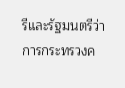รีและรัฐมนตรีว่าการกระทรวงค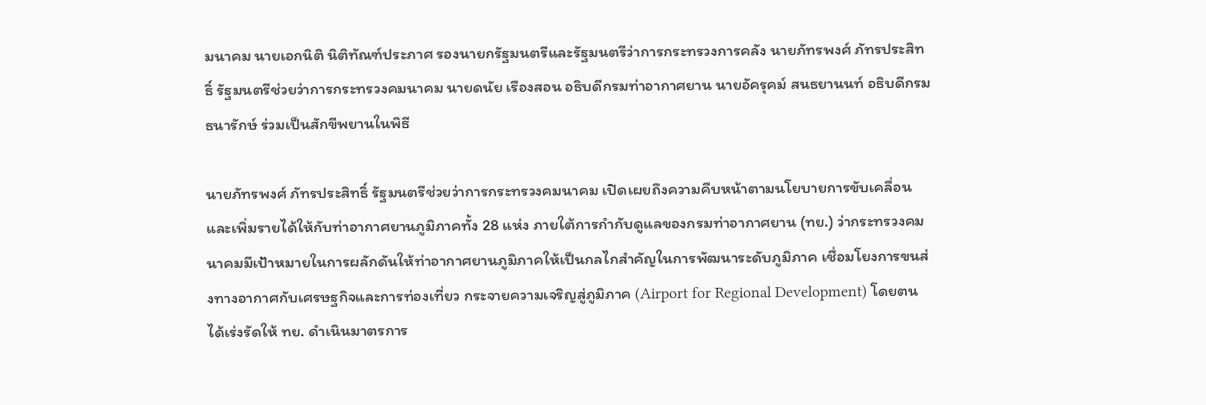มนาคม นายเอกนิติ นิติทัณฑ์ประภาศ รองนายกรัฐมนตรีและรัฐมนตรีว่าการกระทรวงการคลัง นายภัทรพงศ์ ภัทรประสิทธิ์ รัฐมนตรีช่วยว่าการกระทรวงคมนาคม นายดนัย เรืองสอน อธิบดีกรมท่าอากาศยาน นายอัครุคม์ สนธยานนท์ อธิบดีกรมธนารักษ์ ร่วมเป็นสักขีพยานในพิธี

นายภัทรพงศ์ ภัทรประสิทธิ์ รัฐมนตรีช่วยว่าการกระทรวงคมนาคม เปิดเผยถึงความคืบหน้าตามนโยบายการขับเคลื่อนและเพิ่มรายได้ให้กับท่าอากาศยานภูมิภาคทั้ง 28 แห่ง ภายใต้การกำกับดูแลของกรมท่าอากาศยาน (ทย.) ว่ากระทรวงคมนาคมมีเป้าหมายในการผลักดันให้ท่าอากาศยานภูมิภาคให้เป็นกลไกสำคัญในการพัฒนาระดับภูมิภาค เชื่อมโยงการขนส่งทางอากาศกับเศรษฐกิจและการท่องเที่ยว กระจายความเจริญสู่ภูมิภาค (Airport for Regional Development) โดยตนได้เร่งรัดให้ ทย. ดำเนินมาตรการ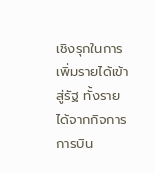เชิงรุกในการเพิ่มรายได้เข้าสู่รัฐ ทั้งรายได้จากกิจการการบิน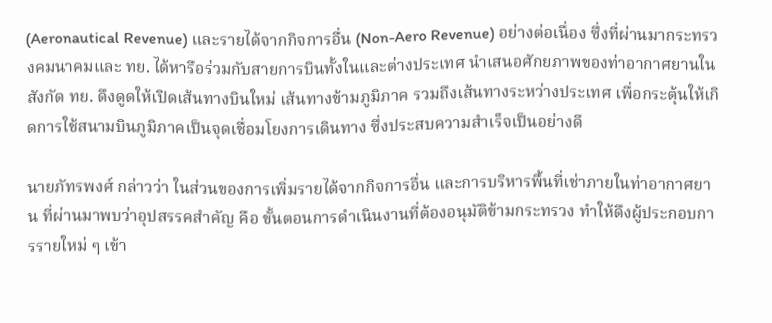(Aeronautical Revenue) และรายได้จากกิจการอื่น (Non-Aero Revenue) อย่างต่อเนื่อง ซึ่งที่ผ่านมากระทรวงคมนาคมและ ทย. ได้หารือร่วมกับสายการบินทั้งในและต่างประเทศ นำเสนอศักยภาพของท่าอากาศยานในสังกัด ทย. ดึงดูดให้เปิดเส้นทางบินใหม่ เส้นทางข้ามภูมิภาค รวมถึงเส้นทางระหว่างประเทศ เพื่อกระตุ้นให้เกิดการใช้สนามบินภูมิภาคเป็นจุดเชื่อมโยงการเดินทาง ซึ่งประสบความสำเร็จเป็นอย่างดี

นายภัทรพงศ์ กล่าวว่า ในส่วนของการเพิ่มรายได้จากกิจการอื่น และการบริหารพื้นที่เช่าภายในท่าอากาศยาน ที่ผ่านมาพบว่าอุปสรรคสำคัญ คือ ขั้นตอนการดำเนินงานที่ต้องอนุมัติข้ามกระทรวง ทำให้ดึงผู้ประกอบการรายใหม่ ๆ เข้า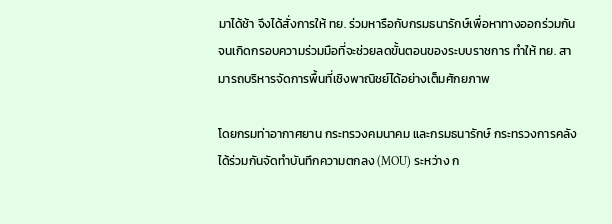มาได้ช้า จึงได้สั่งการให้ ทย. ร่วมหารือกับกรมธนารักษ์เพื่อหาทางออกร่วมกัน จนเกิดกรอบความร่วมมือที่จะช่วยลดขั้นตอนของระบบราชการ ทำให้ ทย. สามารถบริหารจัดการพื้นที่เชิงพาณิชย์ได้อย่างเต็มศักยภาพ

โดยกรมท่าอากาศยาน กระทรวงคมนาคม และกรมธนารักษ์ กระทรวงการคลัง ได้ร่วมกันจัดทำบันทึกความตกลง (MOU) ระหว่าง ก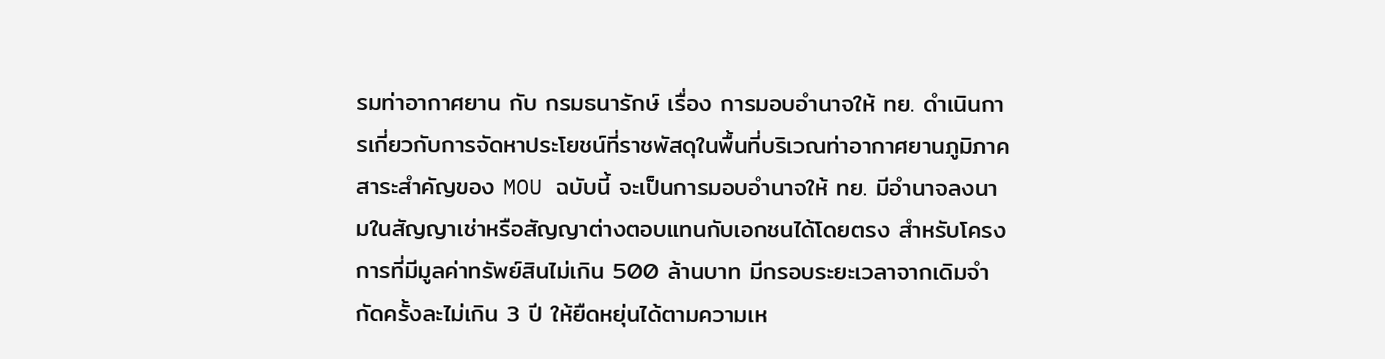รมท่าอากาศยาน กับ กรมธนารักษ์ เรื่อง การมอบอำนาจให้ ทย. ดำเนินการเกี่ยวกับการจัดหาประโยชน์ที่ราชพัสดุในพื้นที่บริเวณท่าอากาศยานภูมิภาค สาระสำคัญของ MOU ฉบับนี้ จะเป็นการมอบอำนาจให้ ทย. มีอำนาจลงนามในสัญญาเช่าหรือสัญญาต่างตอบแทนกับเอกชนได้โดยตรง สำหรับโครงการที่มีมูลค่าทรัพย์สินไม่เกิน 500 ล้านบาท มีกรอบระยะเวลาจากเดิมจำกัดครั้งละไม่เกิน 3 ปี ให้ยืดหยุ่นได้ตามความเห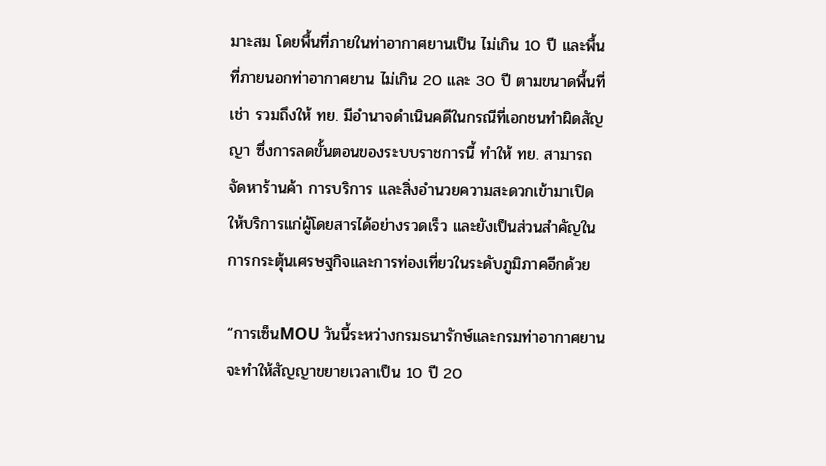มาะสม โดยพื้นที่ภายในท่าอากาศยานเป็น ไม่เกิน 10 ปี และพื้นที่ภายนอกท่าอากาศยาน ไม่เกิน 20 และ 30 ปี ตามขนาดพื้นที่เช่า รวมถึงให้ ทย. มีอำนาจดำเนินคดีในกรณีที่เอกชนทำผิดสัญญา ซึ่งการลดขั้นตอนของระบบราชการนี้ ทำให้ ทย. สามารถจัดหาร้านค้า การบริการ และสิ่งอำนวยความสะดวกเข้ามาเปิดให้บริการแก่ผู้โดยสารได้อย่างรวดเร็ว และยังเป็นส่วนสำคัญในการกระตุ้นเศรษฐกิจและการท่องเที่ยวในระดับภูมิภาคอีกด้วย

“การเซ็นMOU วันนี้ระหว่างกรมธนารักษ์และกรมท่าอากาศยาน จะทำให้สัญญาขยายเวลาเป็น 10 ปี 20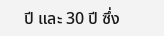ปี และ 30 ปี ซึ่ง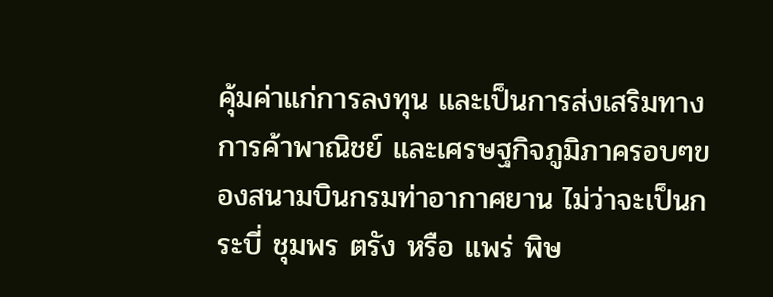คุ้มค่าแก่การลงทุน และเป็นการส่งเสริมทางการค้าพาณิชย์ และเศรษฐกิจภูมิภาครอบๆของสนามบินกรมท่าอากาศยาน ไม่ว่าจะเป็นกระบี่ ชุมพร ตรัง หรือ แพร่ พิษ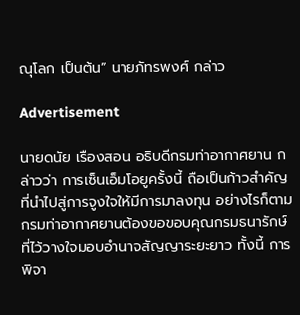ณุโลก เป็นต้น” นายภัทรพงศ์ กล่าว

Advertisement

นายดนัย เรืองสอน อธิบดีกรมท่าอากาศยาน กล่าวว่า การเซ็นเอ็มโอยูครั้งนี้ ถือเป็นก้าวสำคัญ ที่นำไปสู่การจูงใจให้มีการมาลงทุน อย่างไรก็ตาม กรมท่าอากาศยานต้องขอขอบคุณกรมธนารักษ์ที่ไว้วางใจมอบอำนาจสัญญาระยะยาว ทั้งนี้ การพิจา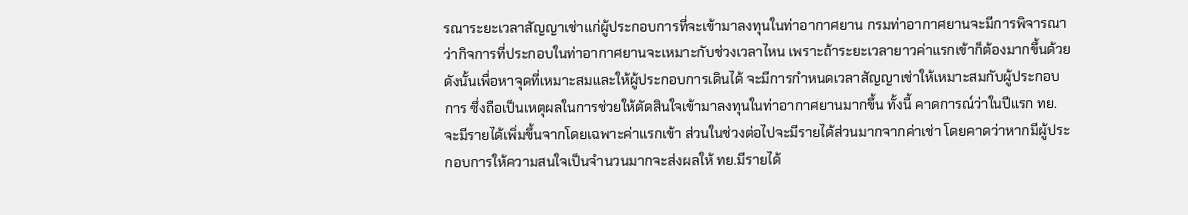รณาระยะเวลาสัญญาเช่าแก่ผู้ประกอบการที่จะเข้ามาลงทุนในท่าอากาศยาน กรมท่าอากาศยานจะมีการพิจารณาว่ากิจการที่ประกอบในท่าอากาศยานจะเหมาะกับช่วงเวลาไหน เพราะถ้าระยะเวลายาวค่าแรกเข้าก็ต้องมากขึ้นด้วย ดังนั้นเพื่อหาจุดที่เหมาะสมและให้ผู้ประกอบการเดินได้ จะมีการกำหนดเวลาสัญญาเช่าให้เหมาะสมกับผู้ประกอบการ ซึ่งถือเป็นเหตุผลในการช่วยให้ตัดสินใจเข้ามาลงทุนในท่าอากาศยานมากขึ้น ทั้งนี้ คาดการณ์ว่าในปีแรก ทย. จะมีรายได้เพิ่มขึ้นจากโดยเฉพาะค่าแรกเข้า ส่วนในช่วงต่อไปจะมีรายได้ส่วนมากจากค่าเช่า โดยคาดว่าหากมีผู้ประกอบการให้ความสนใจเป็นจำนวนมากจะส่งผลให้ ทย.มีรายได้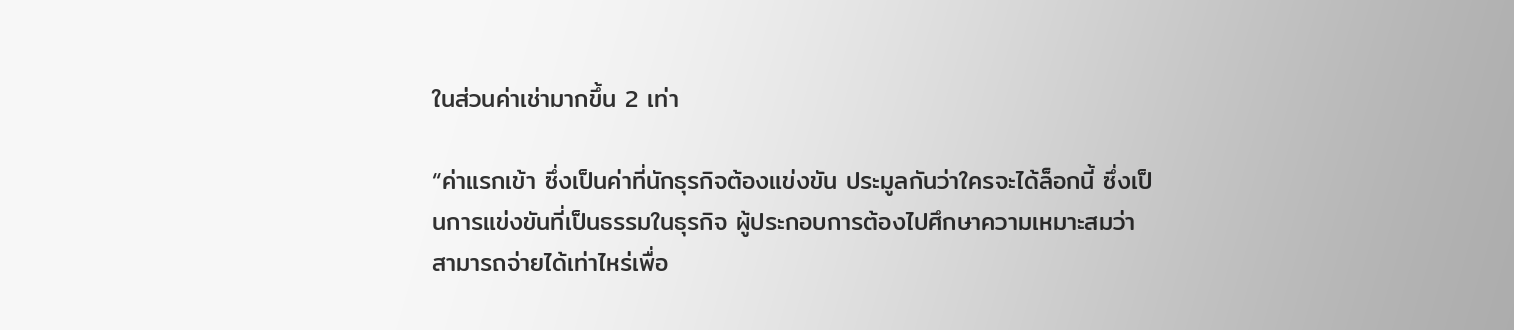ในส่วนค่าเช่ามากขึ้น 2 เท่า

“ค่าแรกเข้า ซึ่งเป็นค่าที่นักธุรกิจต้องแข่งขัน ประมูลกันว่าใครจะได้ล็อกนี้ ซึ่งเป็นการแข่งขันที่เป็นธรรมในธุรกิจ ผู้ประกอบการต้องไปศึกษาความเหมาะสมว่าสามารถจ่ายได้เท่าไหร่เพื่อ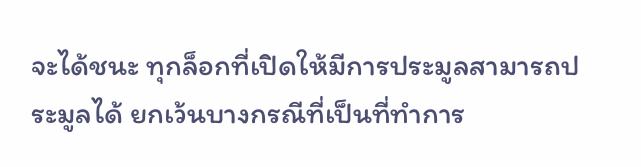จะได้ชนะ ทุกล็อกที่เปิดให้มีการประมูลสามารถประมูลได้ ยกเว้นบางกรณีที่เป็นที่ทำการ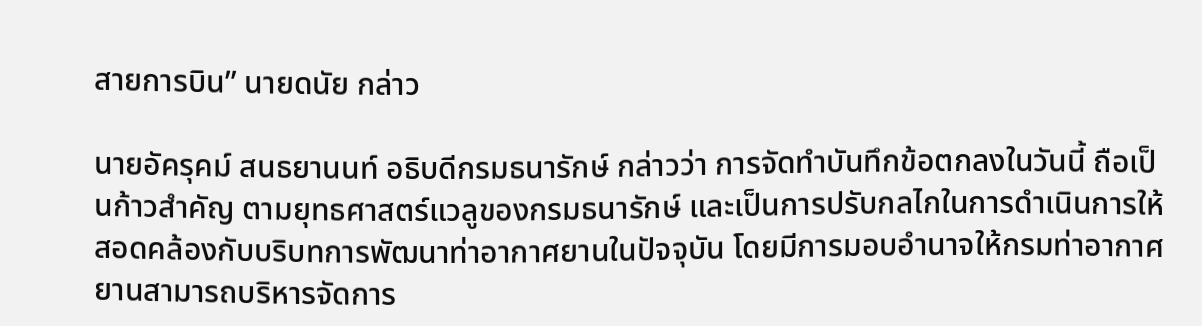สายการบิน” นายดนัย กล่าว

นายอัครุคม์ สนธยานนท์ อธิบดีกรมธนารักษ์ กล่าวว่า การจัดทำบันทึกข้อตกลงในวันนี้ ถือเป็นก้าวสำคัญ ตามยุทธศาสตร์แวลูของกรมธนารักษ์ และเป็นการปรับกลไกในการดำเนินการให้สอดคล้องกับบริบทการพัฒนาท่าอากาศยานในปัจจุบัน โดยมีการมอบอำนาจให้กรมท่าอากาศยานสามารถบริหารจัดการ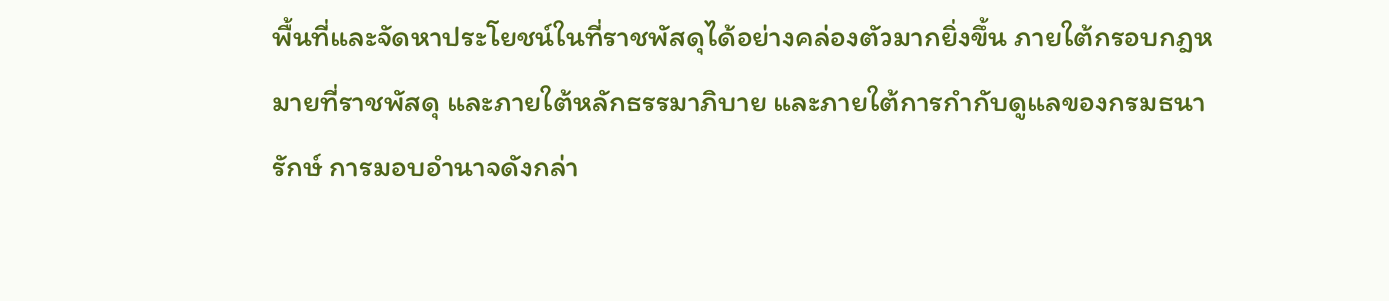พื้นที่และจัดหาประโยชน์ในที่ราชพัสดุได้อย่างคล่องตัวมากยิ่งขึ้น ภายใต้กรอบกฎหมายที่ราชพัสดุ และภายใต้หลักธรรมาภิบาย และภายใต้การกำกับดูแลของกรมธนารักษ์ การมอบอำนาจดังกล่า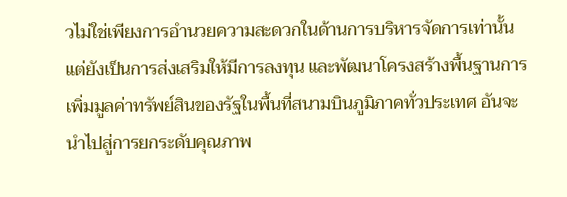วไม่ใช่เพียงการอำนวยความสะดวกในด้านการบริหารจัดการเท่านั้น แต่ยังเป็นการส่งเสริมให้มีการลงทุน และพัฒนาโครงสร้างพื้นฐานการเพิ่มมูลค่าทรัพย์สินของรัฐในพื้นที่สนามบินภูมิภาคทั่วประเทศ อันจะนำไปสู่การยกระดับคุณภาพ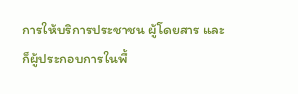การให้บริการประชาชน ผู้โดยสาร และก็ผู้ประกอบการในพื้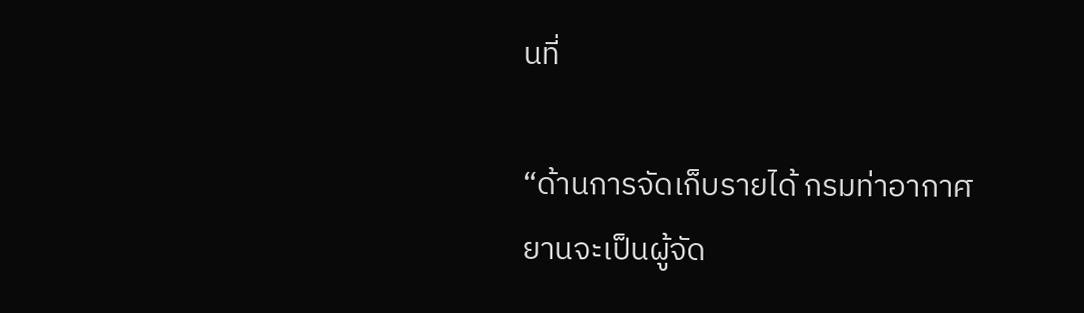นที่

“ด้านการจัดเก็บรายได้ กรมท่าอากาศยานจะเป็นผู้จัด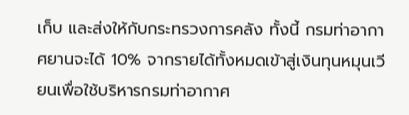เก็บ และส่งให้กับกระทรวงการคลัง ทั้งนี้ กรมท่าอากาศยานจะได้ 10% จากรายได้ทั้งหมดเข้าสู่เงินทุนหมุนเวียนเพื่อใช้บริหารกรมท่าอากาศ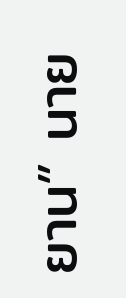ยาน” นาย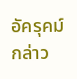อัครุคม์ กล่าว